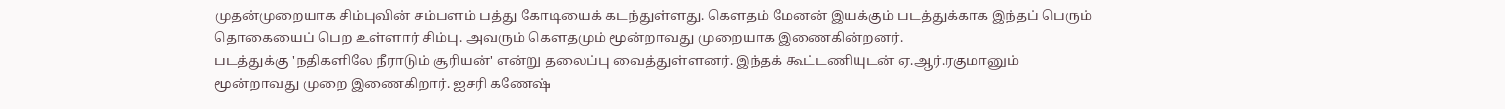முதன்முறையாக சிம்புவின் சம்பளம் பத்து கோடியைக் கடந்துள்ளது. கௌதம் மேனன் இயக்கும் படத்துக்காக இந்தப் பெரும் தொகையைப் பெற உள்ளார் சிம்பு. அவரும் கௌதமும் மூன்றாவது முறையாக இணைகின்றனர்.
படத்துக்கு 'நதிகளிலே நீராடும் சூரியன்' என்று தலைப்பு வைத்துள்ளனர். இந்தக் கூட்டணியுடன் ஏ.ஆர்.ரகுமானும் மூன்றாவது முறை இணைகிறார். ஐசரி கணேஷ்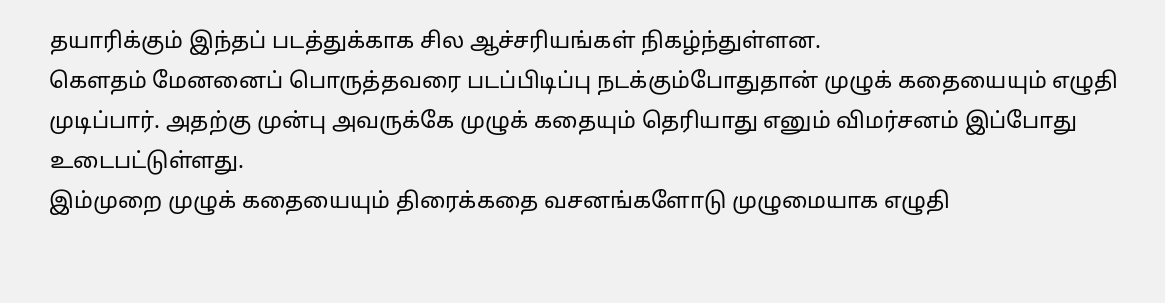தயாரிக்கும் இந்தப் படத்துக்காக சில ஆச்சரியங்கள் நிகழ்ந்துள்ளன.
கௌதம் மேனனைப் பொருத்தவரை படப்பிடிப்பு நடக்கும்போதுதான் முழுக் கதையையும் எழுதி முடிப்பார். அதற்கு முன்பு அவருக்கே முழுக் கதையும் தெரியாது எனும் விமர்சனம் இப்போது உடைபட்டுள்ளது.
இம்முறை முழுக் கதையையும் திரைக்கதை வசனங்களோடு முழுமையாக எழுதி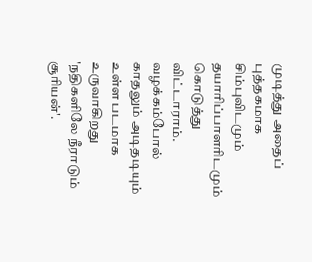முடித்து அதைப் புத்தகமாக சிம்புவிடமும் தயாரிப்பாளரிடமும் கொடுத்து விட்டாராம். வழக்கம்போல் காதலும் அடிதடியும் உள்ள படமாக உருவாகிறது 'நதிகளிலே நீராடும் சூரியன்'.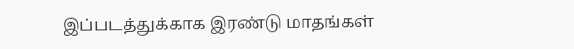இப்படத்துக்காக இரண்டு மாதங்கள்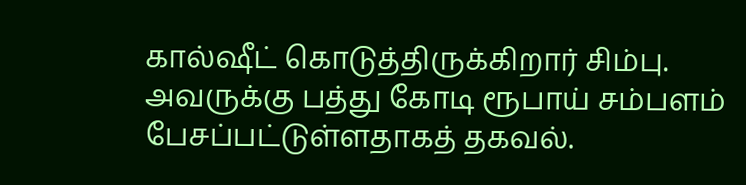கால்ஷீட் கொடுத்திருக்கிறார் சிம்பு. அவருக்கு பத்து கோடி ரூபாய் சம்பளம் பேசப்பட்டுள்ளதாகத் தகவல்.